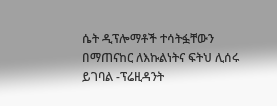ሴት ዲፕሎማቶች ተሳትፏቸውን በማጠናከር ለእኩልነትና ፍትህ ሊሰሩ ይገባል -ፕሬዚዳንት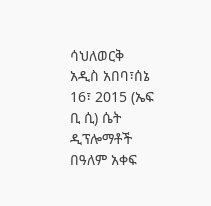ሳህለወርቅ
አዲስ አበባ፣ሰኔ 16፣ 2015 (ኤፍ ቢ ሲ) ሴት ዲፕሎማቶች በዓለም አቀፍ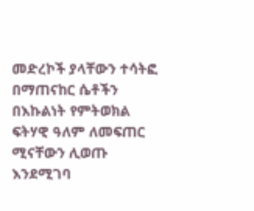መድረኮች ያላቸውን ተሳትፎ በማጠናከር ሴቶችን በእኩልነት የምትወክል ፍትሃዊ ዓለም ለመፍጠር ሚናቸውን ሊወጡ እንደሚገባ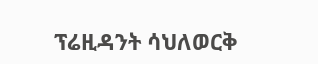ፕሬዚዳንት ሳህለወርቅ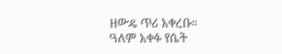ዘውዴ ጥሪ አቀረቡ።
ዓለም አቀፉ የሴት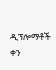ዲፕሎማቶች ቀን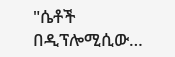"ሴቶች በዲፕሎሚሲው…